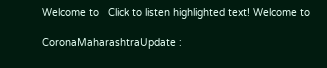Welcome to   Click to listen highlighted text! Welcome to

CoronaMaharashtraUpdate :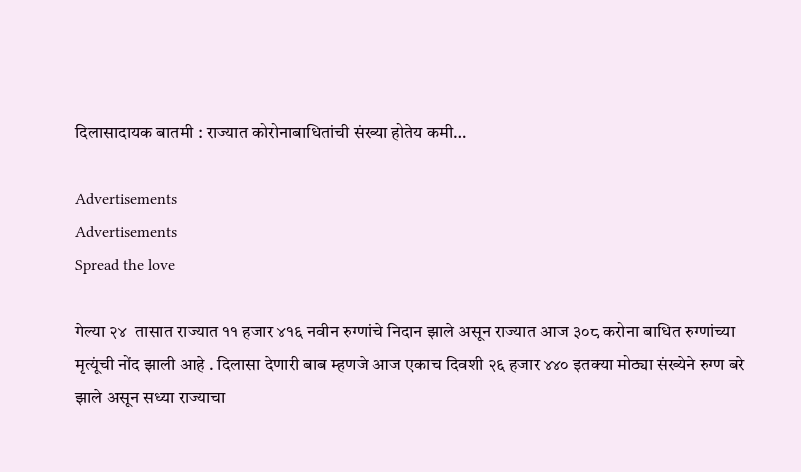दिलासादायक बातमी : राज्यात कोरोनाबाधितांची संख्या होतेय कमी…

Advertisements
Advertisements
Spread the love

गेल्या २४  तासात राज्यात ११ हजार ४१६ नवीन रुग्णांचे निदान झाले असून राज्यात आज ३०८ करोना बाधित रुग्णांच्या मृत्यूंची नोंद झाली आहे . दिलासा देणारी बाब म्हणजे आज एकाच दिवशी २६ हजार ४४० इतक्या मोठ्या संख्येने रुग्ण बरे झाले असून सध्या राज्याचा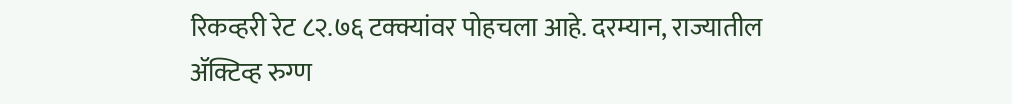रिकव्हरी रेट ८२.७६ टक्क्यांवर पोहचला आहे. दरम्यान, राज्यातील ॲक्टिव्ह रुग्ण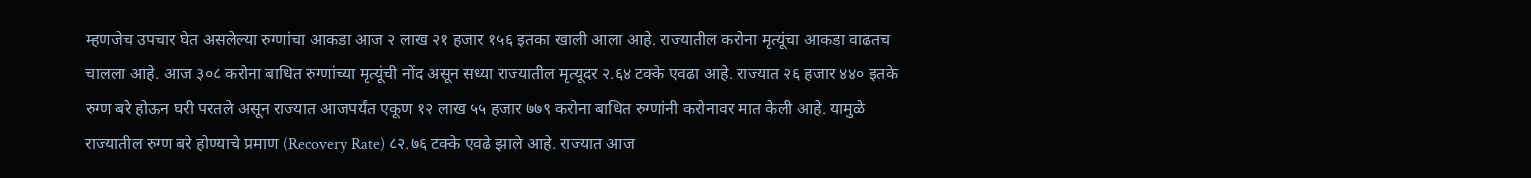म्हणजेच उपचार घेत असलेल्या रुग्णांचा आकडा आज २ लाख २१ हजार १५६ इतका खाली आला आहे. राज्यातील करोना मृत्यूंचा आकडा वाढतच चालला आहे. आज ३०८ करोना बाधित रुग्णांच्या मृत्यूंची नोंद असून सध्या राज्यातील मृत्यूदर २.६४ टक्के एवढा आहे. राज्यात २६ हजार ४४० इतके रुग्ण बरे होऊन घरी परतले असून राज्यात आजपर्यंत एकूण १२ लाख ५५ हजार ७७९ करोना बाधित रुग्णांनी करोनावर मात केली आहे. यामुळे राज्यातील रुग्ण बरे होण्याचे प्रमाण (Recovery Rate) ८२.७६ टक्के एवढे झाले आहे. राज्यात आज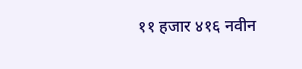११ हजार ४१६ नवीन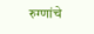रुग्णांचे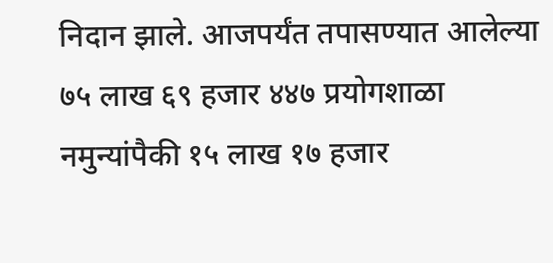निदान झाले. आजपर्यंत तपासण्यात आलेल्या ७५ लाख ६९ हजार ४४७ प्रयोगशाळा नमुन्यांपैकी १५ लाख १७ हजार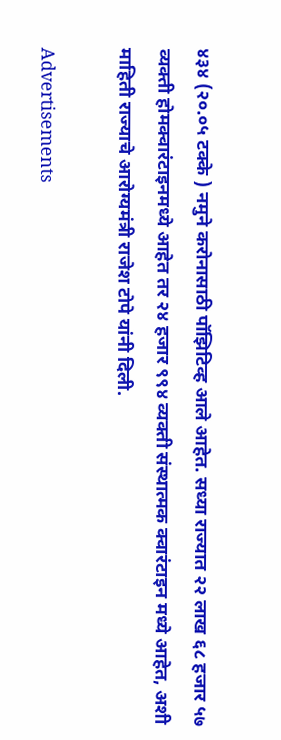४३४ (२०.०५ टक्के ) नमुने करोनासाठी पॉझिटिव्ह आले आहेत. सध्या राज्यात २२ लाख ६८ हजार ५७ व्यक्ती होमक्वारंटाइनमध्ये आहेत तर २४ हजार ९९४ व्यक्ती संस्थात्मक क्वारंटाइन मध्ये आहेत, अशी माहिती राज्याचे आरोग्यमंत्री राजेश टोपे यांनी दिली.

Advertisements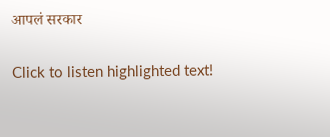आपलं सरकार

Click to listen highlighted text!